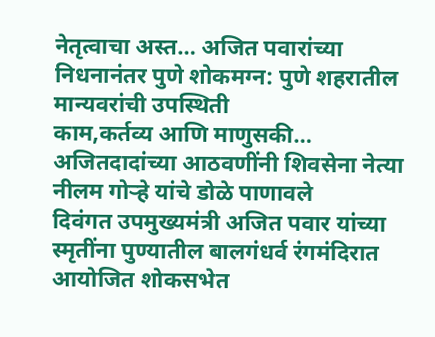नेतृत्वाचा अस्त… अजित पवारांच्या निधनानंतर पुणे शोकमग्न: पुणे शहरातील मान्यवरांची उपस्थिती
काम,कर्तव्य आणि माणुसकी… अजितदादांच्या आठवणींनी शिवसेना नेत्या नीलम गोऱ्हे यांचे डोळे पाणावले
दिवंगत उपमुख्यमंत्री अजित पवार यांच्या स्मृतींना पुण्यातील बालगंधर्व रंगमंदिरात आयोजित शोकसभेत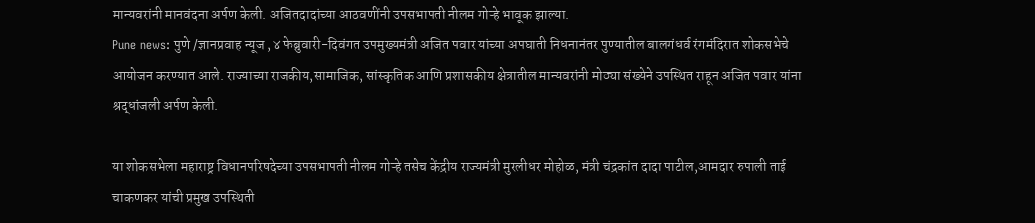मान्यवरांनी मानवंदना अर्पण केली. अजितदादांच्या आठवणींनी उपसभापती नीलम गोऱ्हे भावूक झाल्या.
Pune news: पुणे /ज्ञानप्रवाह न्यूज ,४ फेब्रुवारी-दिवंगत उपमुख्यमंत्री अजित पवार यांच्या अपघाती निधनानंतर पुण्यातील बालगंधर्व रंगमंदिरात शोकसभेचे आयोजन करण्यात आले. राज्याच्या राजकीय,सामाजिक, सांस्कृतिक आणि प्रशासकीय क्षेत्रातील मान्यवरांनी मोठ्या संख्येने उपस्थित राहून अजित पवार यांना श्रद्धांजली अर्पण केली.

या शोकसभेला महाराष्ट्र विधानपरिषदेच्या उपसभापती नीलम गोऱ्हे तसेच केंद्रीय राज्यमंत्री मुरलीधर मोहोळ, मंत्री चंद्रकांत दादा पाटील,आमदार रुपाली ताई चाकणकर यांची प्रमुख उपस्थिती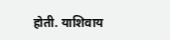होती. याशिवाय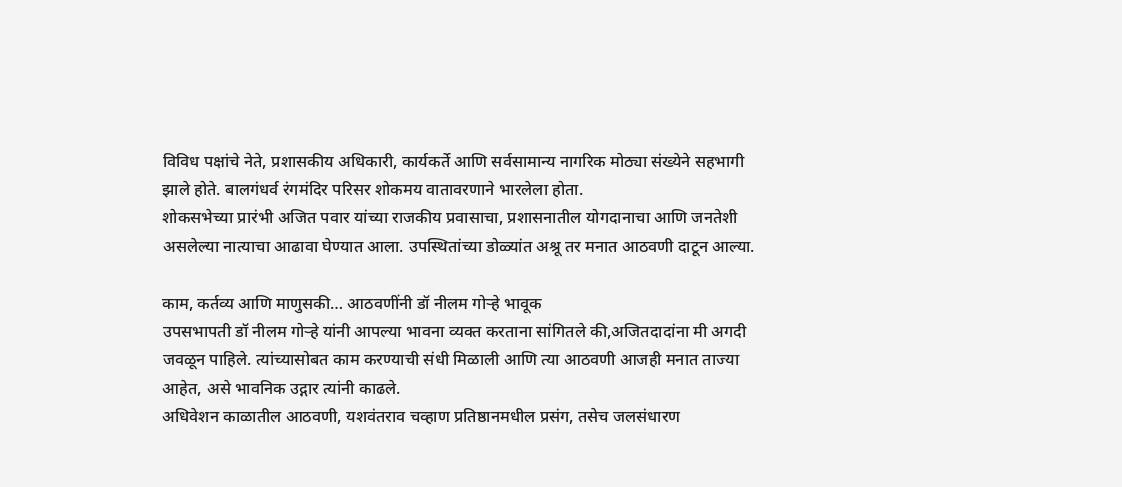विविध पक्षांचे नेते, प्रशासकीय अधिकारी, कार्यकर्ते आणि सर्वसामान्य नागरिक मोठ्या संख्येने सहभागी झाले होते. बालगंधर्व रंगमंदिर परिसर शोकमय वातावरणाने भारलेला होता.
शोकसभेच्या प्रारंभी अजित पवार यांच्या राजकीय प्रवासाचा, प्रशासनातील योगदानाचा आणि जनतेशी असलेल्या नात्याचा आढावा घेण्यात आला. उपस्थितांच्या डोळ्यांत अश्रू तर मनात आठवणी दाटून आल्या.

काम, कर्तव्य आणि माणुसकी… आठवणींनी डॉ नीलम गोऱ्हे भावूक
उपसभापती डॉ नीलम गोऱ्हे यांनी आपल्या भावना व्यक्त करताना सांगितले की,अजितदादांना मी अगदी जवळून पाहिले. त्यांच्यासोबत काम करण्याची संधी मिळाली आणि त्या आठवणी आजही मनात ताज्या आहेत, असे भावनिक उद्गार त्यांनी काढले.
अधिवेशन काळातील आठवणी, यशवंतराव चव्हाण प्रतिष्ठानमधील प्रसंग, तसेच जलसंधारण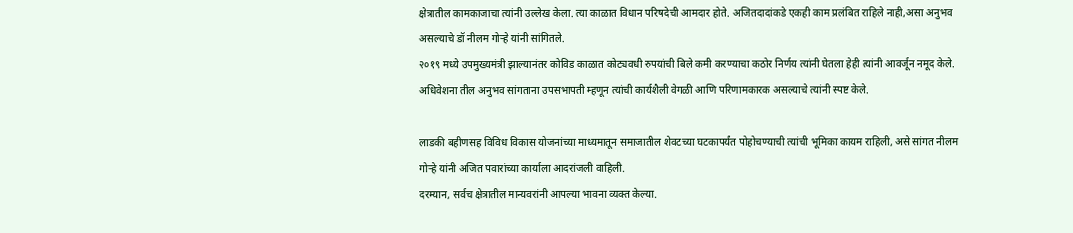क्षेत्रातील कामकाजाचा त्यांनी उल्लेख केला. त्या काळात विधान परिषदेची आमदार होते. अजितदादांकडे एकही काम प्रलंबित राहिले नाही,असा अनुभव असल्याचे डॉ नीलम गोऱ्हे यांनी सांगितले.
२०१९ मध्ये उपमुख्यमंत्री झाल्यानंतर कोविड काळात कोट्यवधी रुपयांची बिले कमी करण्याचा कठोर निर्णय त्यांनी घेतला हेही त्यांनी आवर्जून नमूद केले. अधिवेशना तील अनुभव सांगताना उपसभापती म्हणून त्यांची कार्यशैली वेगळी आणि परिणामकारक असल्याचे त्यांनी स्पष्ट केले.

लाडकी बहीणसह विविध विकास योजनांच्या माध्यमातून समाजातील शेवटच्या घटकापर्यंत पोहोचण्याची त्यांची भूमिका कायम राहिली, असे सांगत नीलम गोऱ्हे यांनी अजित पवारांच्या कार्याला आदरांजली वाहिली.
दरम्यान, सर्वच क्षेत्रातील मान्यवरांनी आपल्या भावना व्यक्त केल्या.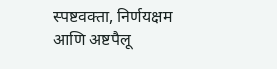स्पष्टवक्ता, निर्णयक्षम आणि अष्टपैलू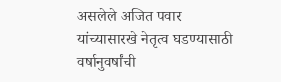असलेले अजित पवार यांच्यासारखे नेतृत्व घडण्यासाठी वर्षानुवर्षांची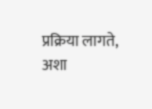प्रक्रिया लागते, अशा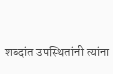शब्दांत उपस्थितांनी त्यांना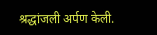श्रद्धांजली अर्पण केली.